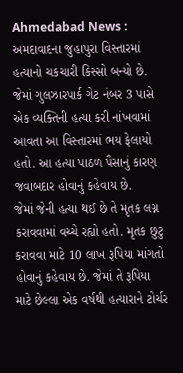Ahmedabad News : અમદાવાદના જુહાપુરા વિસ્તારમાં હત્યાનો ચકચારી કિસ્સો બન્યો છે. જેમાં ગુલઝારપાર્ક ગેટ નંબર 3 પાસે એક વ્યક્તિની હત્યા કરી નાંખવામાં આવતા આ વિસ્તારમાં ભય ફેલાયો હતો. આ હત્યા પાઠળ પૈસાનું કારણ જવાબદાર હોવાનું કહેવાય છે.
જેમાં જેની હત્યા થઈ છે તે મૃતક લગ્ન કરાવવામાં વચ્ચે રહ્યો હતો. મૃતક છુટુ કરાવવા માટે 10 લાખ રૂપિયા માંગતો હોવાનું કહેવાય છે. જેમાં તે રૂપિયા માટે છેલ્લા એક વર્ષથી હત્યારાને ટોર્ચર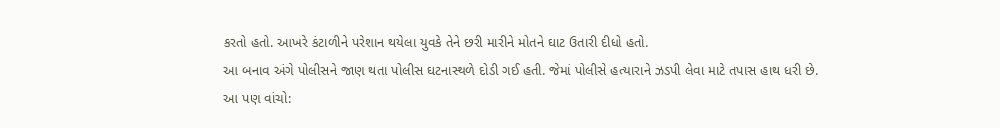કરતો હતો. આખરે કંટાળીને પરેશાન થયેલા યુવકે તેને છરી મારીને મોતને ઘાટ ઉતારી દીધો હતો.
આ બનાવ અંગે પોલીસને જાણ થતા પોલીસ ઘટનાસ્થળે દોડી ગઈ હતી. જેમાં પોલીસે હત્યારાને ઝડપી લેવા માટે તપાસ હાથ ધરી છે.
આ પણ વાંચો: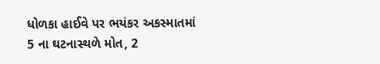ધોળકા હાઈવે પર ભયંકર અકસ્માતમાં 5 ના ઘટનાસ્થળે મોત, 2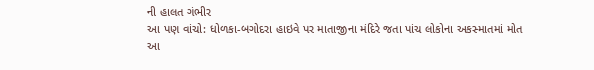ની હાલત ગંભીર
આ પણ વાંચો: ધોળકા-બગોદરા હાઇવે પર માતાજીના મંદિરે જતા પાંચ લોકોના અકસ્માતમાં મોત
આ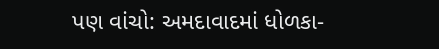પણ વાંચો: અમદાવાદમાં ધોળકા-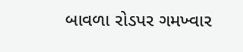બાવળા રોડપર ગમખ્વાર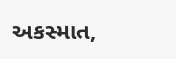અકસ્માત,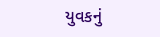યુવકનું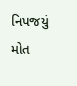નિપજયું મોત